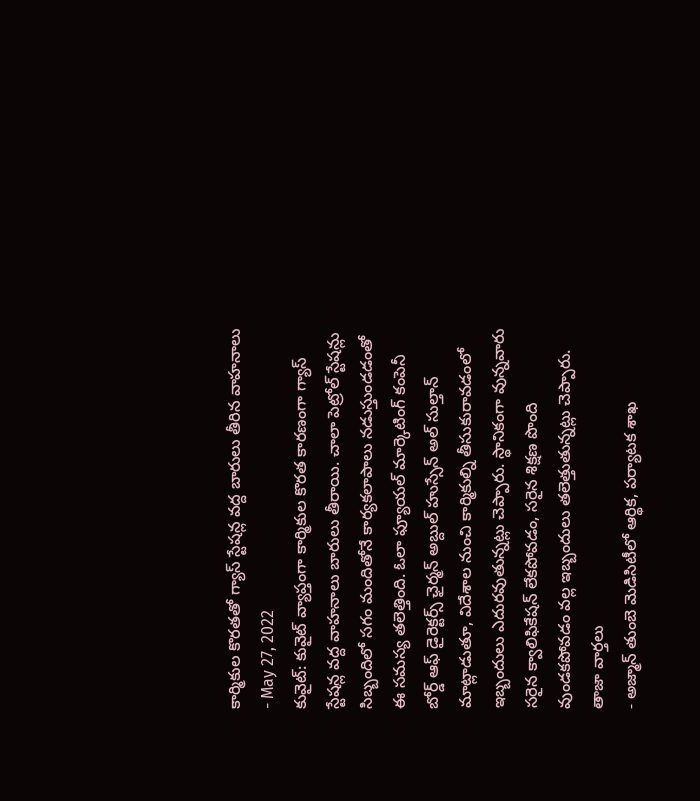కార్మికుల కొరతతో గ్యాస్ స్టేషన్ల వద్ద బారులు తీరిన వాహనాలు
- May 27, 2022
కువైట్: కువైట్ వ్యాప్తంగా కార్మికుల కొరత కారణంగా గ్యాస్ స్టేషన్ల వద్ద వాహనాలు బారులు తీరాయి. చాలా పెట్రోల్ స్టేషన్లు సిబ్బందిలో సగం మందితోనే కార్యకలాపాలు నడుస్తుండడంతో ఈ సమస్య తలెత్తింది. ఓలా ఫ్యూయల్ మార్కెటింగ్ కంపెనీ బోర్డ్ ఆఫ్ డైరెక్టర్స్ ఛైర్మన్ అబ్దుల్ హుస్సేన్ అల్ సుల్తాన్ మాట్లాడుతూ, విదేశాల నుంచి కార్మికుల్ని తీసుకురావడంలో ఇబ్బందులు ఎదురవుతున్నట్లు చెప్పారు. స్థానికంగా వున్నవారు సరైన క్వాలిఫికేషన్ లేకపోవడం, సరైన శిక్షణ పొంది వుండకపోవడం వల్ల ఇబ్బందులు తలెత్తుతున్నట్లు చెప్పారు.
తాజా వార్తలు
- అజ్మాన్ తుంబె మెడిసిటీలో ఆర్థిక, పర్యాటక శాఖ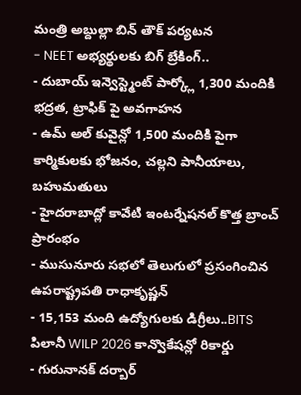మంత్రి అబ్దుల్లా బిన్ తౌక్ పర్యటన
- NEET అభ్యర్థులకు బిగ్ బ్రేకింగ్..
- దుబాయ్ ఇన్వెస్ట్మెంట్ పార్క్లో 1,300 మందికి భద్రత, ట్రాఫిక్ పై అవగాహన
- ఉమ్ అల్ కువైన్లో 1,500 మందికి పైగా కార్మికులకు భోజనం, చల్లని పానీయాలు, బహుమతులు
- హైదరాబాద్లో కావేటి ఇంటర్నేషనల్ కొత్త బ్రాంచ్ ప్రారంభం
- ముసునూరు సభలో తెలుగులో ప్రసంగించిన ఉపరాష్ట్రపతి రాధాకృష్ణన్
- 15,153 మంది ఉద్యోగులకు డిగ్రీలు..BITS పిలానీ WILP 2026 కాన్వొకేషన్లో రికార్డు
- గురునానక్ దర్బార్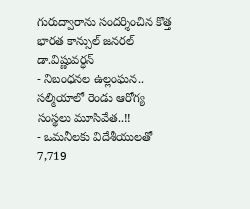గురుద్వారాను సందర్శించిన కొత్త భారత కాన్సుల్ జనరల్ డా.విష్ణువర్ధన్
- నిబంధనల ఉల్లంఘన.. సల్మియాలో రెండు ఆరోగ్య సంస్థలు మూసివేత..!!
- ఒమనీలకు విదేశీయులతో 7,719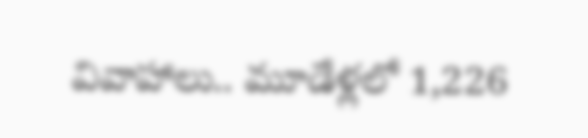వివాహాలు.. మూడేళ్లలో 1,226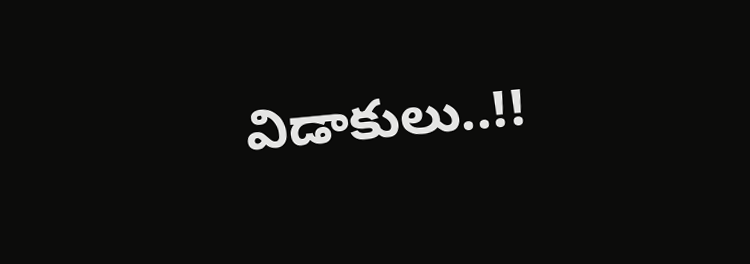విడాకులు..!!